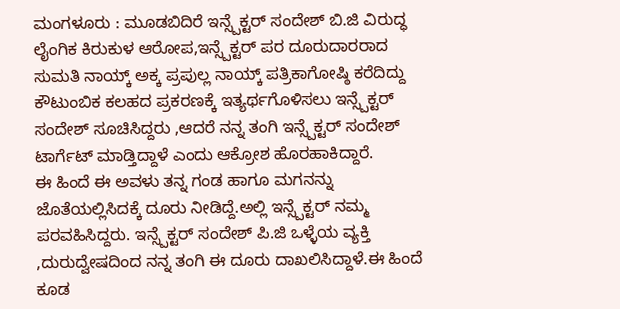ಮಂಗಳೂರು : ಮೂಡಬಿದಿರೆ ಇನ್ಸ್ಪೆಕ್ಟರ್ ಸಂದೇಶ್ ಬಿ.ಜಿ ವಿರುದ್ಧ ಲೈಂಗಿಕ ಕಿರುಕುಳ ಆರೋಪ,ಇನ್ಸ್ಪೆಕ್ಟರ್ ಪರ ದೂರುದಾರರಾದ ಸುಮತಿ ನಾಯ್ಕ್ ಅಕ್ಕ ಪ್ರಪುಲ್ಲ ನಾಯ್ಕ್ ಪತ್ರಿಕಾಗೋಷ್ಠಿ ಕರೆದಿದ್ದು ಕೌಟುಂಬಿಕ ಕಲಹದ ಪ್ರಕರಣಕ್ಕೆ ಇತ್ಯರ್ಥಗೊಳಿಸಲು ಇನ್ಸ್ಪೆಕ್ಟರ್ ಸಂದೇಶ್ ಸೂಚಿಸಿದ್ದರು ,ಆದರೆ ನನ್ನ ತಂಗಿ ಇನ್ಸ್ಪೆಕ್ಟರ್ ಸಂದೇಶ್ ಟಾರ್ಗೆಟ್ ಮಾಡ್ತಿದ್ದಾಳೆ ಎಂದು ಆಕ್ರೋಶ ಹೊರಹಾಕಿದ್ದಾರೆ.
ಈ ಹಿಂದೆ ಈ ಅವಳು ತನ್ನ ಗಂಡ ಹಾಗೂ ಮಗನನ್ನು ಜೊತೆಯಲ್ಲಿಸಿದಕ್ಕೆ ದೂರು ನೀಡಿದ್ದೆ.ಅಲ್ಲಿ ಇನ್ಸ್ಪೆಕ್ಟರ್ ನಮ್ಮ ಪರವಹಿಸಿದ್ದರು. ಇನ್ಸ್ಪೆಕ್ಟರ್ ಸಂದೇಶ್ ಪಿ.ಜಿ ಒಳ್ಳೆಯ ವ್ಯಕ್ತಿ ,ದುರುದ್ವೇಷದಿಂದ ನನ್ನ ತಂಗಿ ಈ ದೂರು ದಾಖಲಿಸಿದ್ದಾಳೆ.ಈ ಹಿಂದೆ ಕೂಡ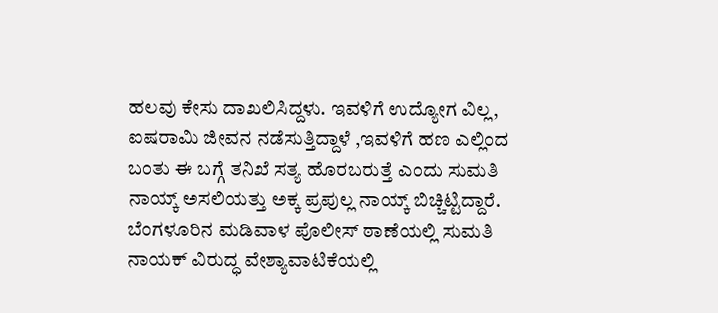ಹಲವು ಕೇಸು ದಾಖಲಿಸಿದ್ದಳು. ಇವಳಿಗೆ ಉದ್ಯೋಗ ವಿಲ್ಲ, ಐಷರಾಮಿ ಜೀವನ ನಡೆಸುತ್ತಿದ್ದಾಳೆ ,ಇವಳಿಗೆ ಹಣ ಎಲ್ಲಿಂದ ಬಂತು ಈ ಬಗ್ಗೆ ತನಿಖೆ ಸತ್ಯ ಹೊರಬರುತ್ತೆ ಎಂದು ಸುಮತಿ ನಾಯ್ಕ್ ಅಸಲಿಯತ್ತು ಅಕ್ಕ ಪ್ರಪುಲ್ಲ ನಾಯ್ಕ್ ಬಿಚ್ಚಿಟ್ಟಿದ್ದಾರೆ.
ಬೆಂಗಳೂರಿನ ಮಡಿವಾಳ ಪೊಲೀಸ್ ಠಾಣೆಯಲ್ಲಿ ಸುಮತಿ ನಾಯಕ್ ವಿರುದ್ಧ ವೇಶ್ಯಾವಾಟಿಕೆಯಲ್ಲಿ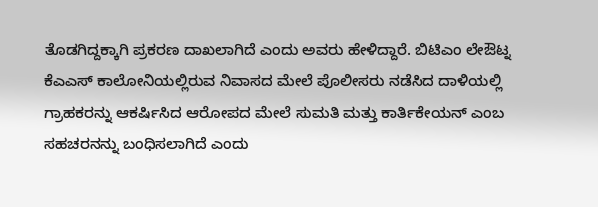ತೊಡಗಿದ್ದಕ್ಕಾಗಿ ಪ್ರಕರಣ ದಾಖಲಾಗಿದೆ ಎಂದು ಅವರು ಹೇಳಿದ್ದಾರೆ. ಬಿಟಿಎಂ ಲೇಔಟ್ನ ಕೆಎಎಸ್ ಕಾಲೋನಿಯಲ್ಲಿರುವ ನಿವಾಸದ ಮೇಲೆ ಪೊಲೀಸರು ನಡೆಸಿದ ದಾಳಿಯಲ್ಲಿ ಗ್ರಾಹಕರನ್ನು ಆಕರ್ಷಿಸಿದ ಆರೋಪದ ಮೇಲೆ ಸುಮತಿ ಮತ್ತು ಕಾರ್ತಿಕೇಯನ್ ಎಂಬ ಸಹಚರನನ್ನು ಬಂಧಿಸಲಾಗಿದೆ ಎಂದು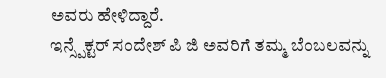ಅವರು ಹೇಳಿದ್ದಾರೆ.
ಇನ್ಸ್ಪೆಕ್ಟರ್ ಸಂದೇಶ್ ಪಿ ಜಿ ಅವರಿಗೆ ತಮ್ಮ ಬೆಂಬಲವನ್ನು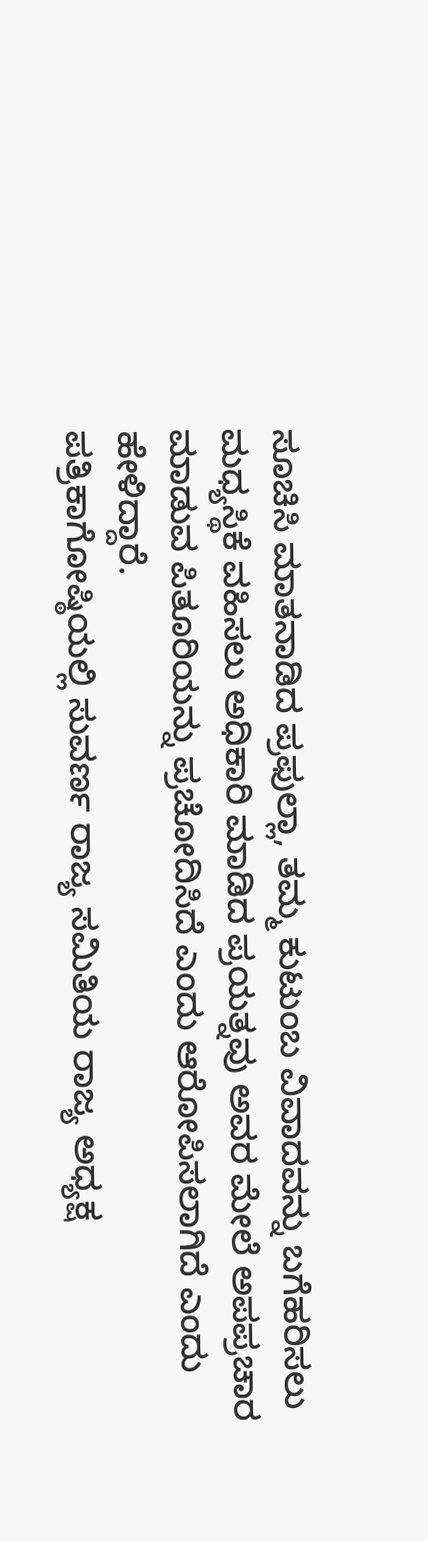ಸೂಚಿಸಿ ಮಾತನಾಡಿದ ಪ್ರಫುಲ್ಲಾ, ತಮ್ಮ ಕುಟುಂಬ ವಿವಾದವನ್ನು ಬಗೆಹರಿಸಲು ಮಧ್ಯಸ್ಥಿಕೆ ವಹಿಸಲು ಅಧಿಕಾರಿ ಮಾಡಿದ ಪ್ರಯತ್ನವು ಅವರ ಮೇಲೆ ಅಪಪ್ರಚಾರ ಮಾಡುವ ಪಿತೂರಿಯನ್ನು ಪ್ರಚೋದಿಸಿದೆ ಎಂದು ಆರೋಪಿಸಲಾಗಿದೆ ಎಂದು ಹೇಳಿದ್ದಾರೆ.
ಪತ್ರಿಕಾಗೋಷ್ಠಿಯಲ್ಲಿ ಸುವರ್ಣ ರಾಜ್ಯ ಸಮಿತಿಯ ರಾಜ್ಯ ಅಧ್ಯಕ್ಷ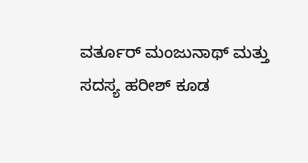ವರ್ತೂರ್ ಮಂಜುನಾಥ್ ಮತ್ತು ಸದಸ್ಯ ಹರೀಶ್ ಕೂಡ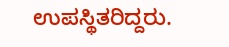ಉಪಸ್ಥಿತರಿದ್ದರು.